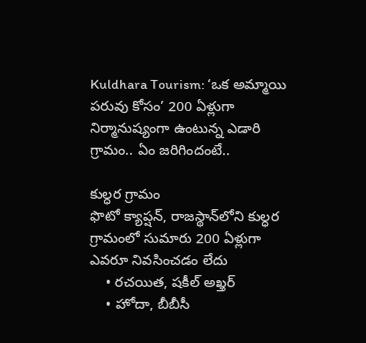Kuldhara Tourism: ‘ఒక అమ్మాయి పరువు కోసం’ 200 ఏళ్లుగా నిర్మానుష్యంగా ఉంటున్న ఎడారి గ్రామం.. ఏం జరిగిందంటే..

కుల్ధర గ్రామం
ఫొటో క్యాప్షన్, రాజస్థాన్‌లోని కుల్ధర గ్రామంలో సుమారు 200 ఏళ్లుగా ఎవరూ నివసించడం లేదు
    • రచయిత, షకీల్ అఖ్తర్
    • హోదా, బీబీసీ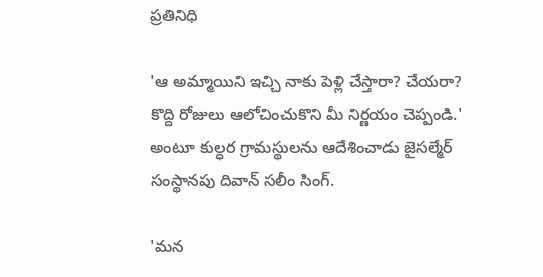ప్రతినిధి

'ఆ అమ్మాయిని ఇచ్చి నాకు పెళ్లి చేస్తారా? చేయరా? కొద్ది రోజులు ఆలోచించుకొని మీ నిర్ణయం చెప్పండి.' అంటూ కుల్ధర గ్రామస్థులను ఆదేశించాడు జైసల్మేర్ సంస్థానపు దివాన్ సలీం సింగ్.

'మన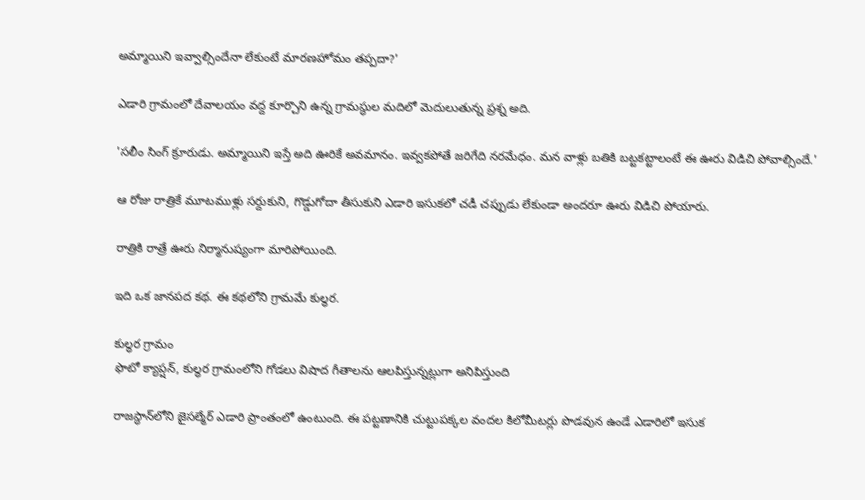అమ్మాయిని ఇవ్వాల్సిందేనా లేకుంటే మారణహోమం తప్పదా?'

ఎడారి గ్రామంలో దేవాలయం వద్ద కూర్చొని ఉన్న గ్రామస్థుల మదిలో మెదులుతున్న ప్రశ్న అది.

'సలీం సింగ్ క్రూరుడు. అమ్మాయిని ఇస్తే అది ఊరికే అవమానం. ఇవ్వకపోతే జరిగేది నరమేధం. మన వాళ్లు బతికి బట్టకట్టాలంటే ఈ ఊరు విడిచి పోవాల్సిందే.'

ఆ రోజు రాత్రికే మూటముళ్లు సర్దుకుని, గొడ్డుగోదా తీసుకుని ఎడారి ఇసుకలో చడీ చప్పుడు లేకుండా అందరూ ఊరు విడిచి పోయారు.

రాత్రికి రాత్రే ఊరు నిర్మానుష్యంగా మారిపోయింది.

ఇది ఒక జానపద కథ. ఈ కథలోని గ్రామమే కుల్ధర.

కుల్ధర గ్రామం
ఫొటో క్యాప్షన్, కుల్ధర గ్రామంలోని గోడలు విషాద గీతాలను ఆలపిస్తున్నట్లుగా అనిపిస్తుంది

రాజస్థాన్‌లోని జైసల్మేర్ ఎడారి ప్రాంతంలో ఉంటుంది. ఈ పట్టణానికి చుట్టుపక్కల వందల కిలోమీటర్లు పొడవున ఉండే ఎడారిలో ఇసుక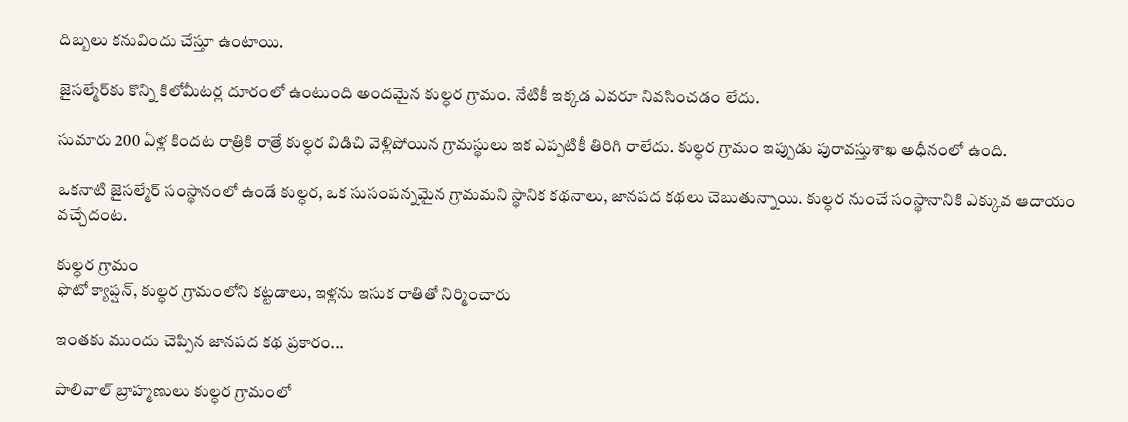దిబ్బలు కనువిందు చేస్తూ ఉంటాయి.

జైసల్మేర్‌కు కొన్ని కిలోమీటర్ల దూరంలో ఉంటుంది అందమైన కుల్ధర గ్రామం. నేటికీ ఇక్కడ ఎవరూ నివసించడం లేదు.

సుమారు 200 ఏళ్ల కిందట రాత్రికి రాత్రే కుల్ధర విడిచి వెళ్లిపోయిన గ్రామస్థులు ఇక ఎప్పటికీ తిరిగి రాలేదు. కుల్ధర గ్రామం ఇప్పుడు పురావస్తుశాఖ అధీనంలో ఉంది.

ఒకనాటి జైసల్మేర్ సంస్థానంలో ఉండే కుల్ధర, ఒక సుసంపన్నమైన గ్రామమని స్థానిక కథనాలు, జానపద కథలు చెబుతున్నాయి. కుల్ధర నుంచే సంస్థానానికి ఎక్కువ ఆదాయం వచ్చేదంట.

కుల్ధర గ్రామం
ఫొటో క్యాప్షన్, కుల్ధర గ్రామంలోని కట్టడాలు, ఇళ్లను ఇసుక రాతితో నిర్మించారు

ఇంతకు ముందు చెప్పిన జానపద కథ ప్రకారం...

పాలివాల్ బ్రాహ్మణులు కుల్ధర గ్రామంలో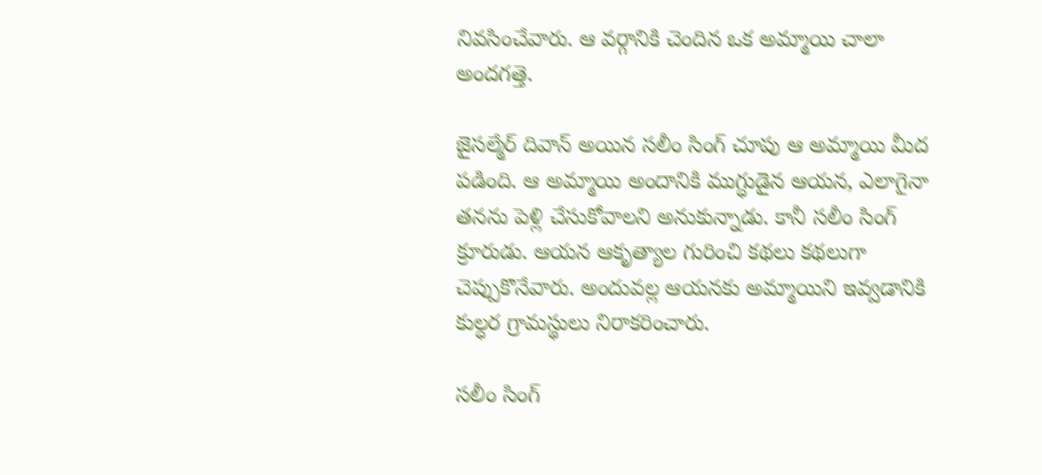నివసించేవారు. ఆ వర్గానికి చెందిన ఒక అమ్మాయి చాలా అందగత్తె.

జైసల్మేర్ దివాన్ అయిన సలీం సింగ్ చూపు ఆ అమ్మాయి మీద పడింది. ఆ అమ్మాయి అందానికి ముగ్ధుడైన ఆయన, ఎలాగైనా తనను పెళ్లి చేసుకోవాలని అనుకున్నాడు. కానీ సలీం సింగ్ క్రూరుడు. ఆయన ఆకృత్యాల గురించి కథలు కథలుగా చెప్పుకొనేవారు. అందువల్ల ఆయనకు అమ్మాయిని ఇవ్వడానికి కుల్ధర గ్రామస్థులు నిరాకరించారు.

సలీం సింగ్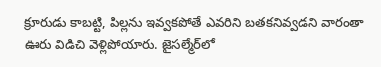క్రూరుడు కాబట్టి, పిల్లను ఇవ్వకపోతే ఎవరిని బతకనివ్వడని వారంతా ఊరు విడిచి వెళ్లిపోయారు. జైసల్మేర్‌లో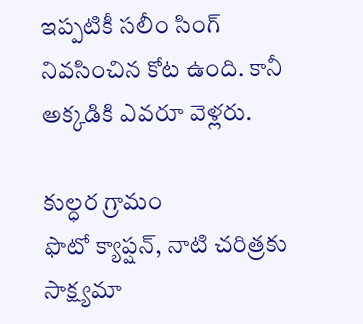ఇప్పటికీ సలీం సింగ్ నివసించిన కోట ఉంది. కానీ అక్కడికి ఎవరూ వెళ్లరు.

కుల్ధర గ్రామం
ఫొటో క్యాప్షన్, నాటి చరిత్రకు సాక్ష్యమా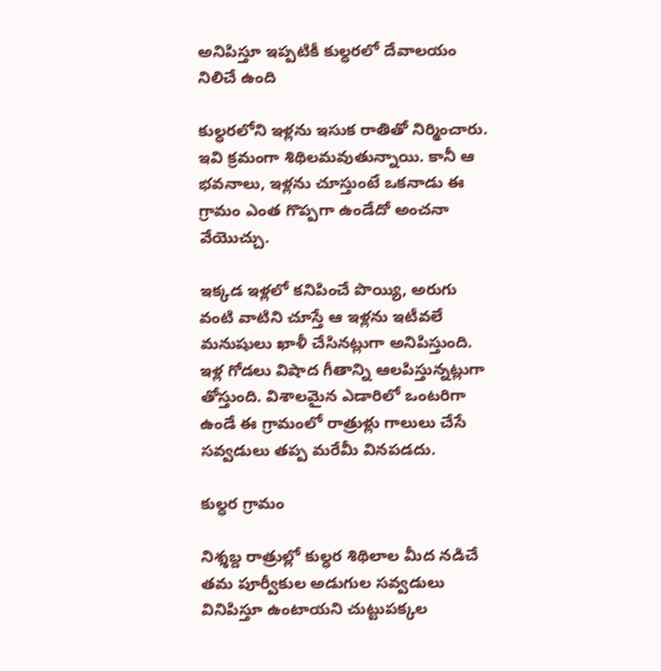అనిపిస్తూ ఇప్పటికీ కుల్ధరలో దేవాలయం నిలిచే ఉంది

కుల్ధరలోని ఇళ్లను ఇసుక రాతితో నిర్మించారు. ఇవి క్రమంగా శిథిలమవుతున్నాయి. కానీ ఆ భవనాలు, ఇళ్లను చూస్తుంటే ఒకనాడు ఈ గ్రామం ఎంత గొప్పగా ఉండేదో అంచనా వేయొచ్చు.

ఇక్కడ ఇళ్లలో కనిపించే పొయ్యి, అరుగు వంటి వాటిని చూస్తే ఆ ఇళ్లను ఇటీవలే మనుషులు ఖాళీ చేసినట్లుగా అనిపిస్తుంది. ఇళ్ల గోడలు విషాద గీతాన్ని ఆలపిస్తున్నట్లుగా తోస్తుంది. విశాలమైన ఎడారిలో ఒంటరిగా ఉండే ఈ గ్రామంలో రాత్రుళ్లు గాలులు చేసే సవ్వడులు తప్ప మరేమీ వినపడదు.

కుల్ధర గ్రామం

నిశ్శబ్ద రాత్రుల్లో కుల్ధర శిథిలాల మీద నడిచే తమ పూర్వీకుల అడుగుల సవ్వడులు వినిపిస్తూ ఉంటాయని చుట్టుపక్కల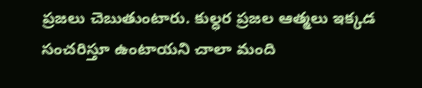ప్రజలు చెబుతుంటారు. కుల్ధర ప్రజల ఆత్మలు ఇక్కడ సంచరిస్తూ ఉంటాయని చాలా మంది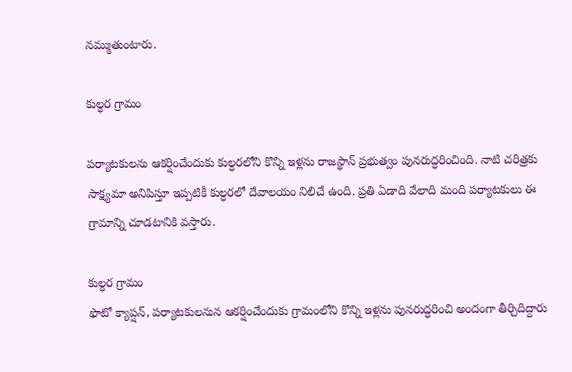నమ్ముతుంటారు.

కుల్ధర గ్రామం

పర్యాటకులను ఆకర్షించేందుకు కుల్ధరలోని కొన్ని ఇళ్లను రాజస్థాన్ ప్రభుత్వం పునరుద్ధరించింది. నాటి చరిత్రకు సాక్ష్యమా అనిపిస్తూ ఇప్పటికీ కుల్ధరలో దేవాలయం నిలిచే ఉంది. ప్రతి ఏడాది వేలాది మంది పర్యాటకులు ఈ గ్రామాన్ని చూడటానికి వస్తారు.

కుల్ధర గ్రామం
ఫొటో క్యాప్షన్, పర్యాటకులనున ఆకర్షించేందుకు గ్రామంలోని కొన్ని ఇళ్లను పునరుద్ధరించి అందంగా తీర్చిదిద్దారు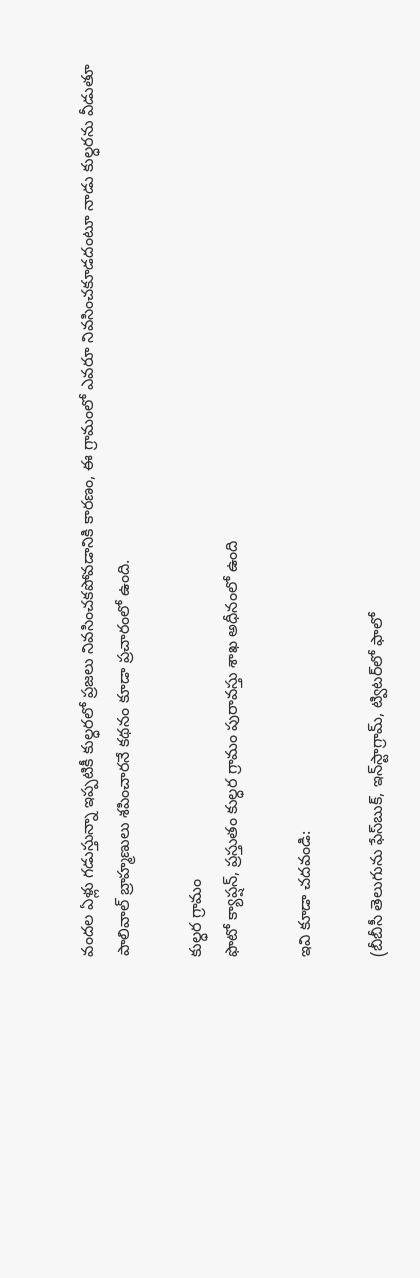వందల ఏళ్లు గడుస్తున్నా ఇప్పటికీ కుల్ధరలో ప్రజలు నివసించకపోవడానికి కారణం, ఈ గ్రామంలో ఎవరూ నివసించకూడదంటూ నాడు కుల్ధరను వీడుతూ పాలివాల్ బ్రాహ్మణులు శపించారనే కథనం కూడా ప్రచారంలో ఉంది.

కుల్ధర గ్రామం
ఫొటో క్యాప్షన్, ప్రస్తుతం కుల్ధర గ్రామం పురావస్తు శాఖ అధీనంలో ఉంది

ఇవి కూడా చదవండి:

(బీబీసీ తెలుగును ఫేస్‌బుక్, ఇన్‌స్టాగ్రామ్‌, ట్విటర్‌లో ఫాలో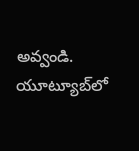అవ్వండి. యూట్యూబ్‌లో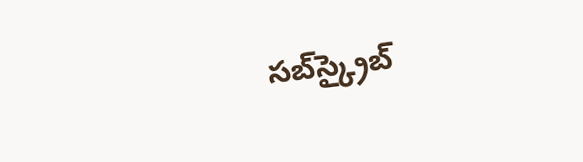సబ్‌స్క్రైబ్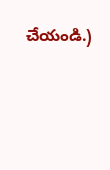చేయండి.)